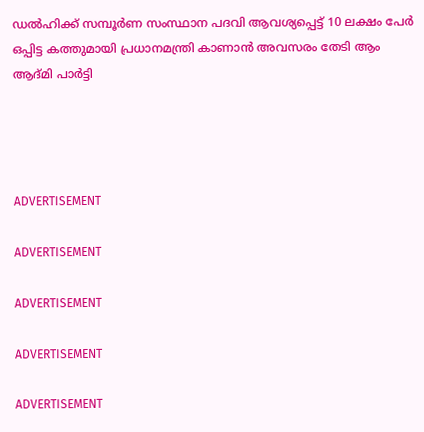ഡല്‍ഹിക്ക് സമ്പൂര്‍ണ സംസ്ഥാന പദവി ആവശ്യപ്പെട്ട് 10 ലക്ഷം പേര്‍ ഒപ്പിട്ട കത്തുമായി പ്രധാനമന്ത്രി കാണാന്‍ അവസരം തേടി ആം ആദ്മി പാര്‍ട്ടി




ADVERTISEMENT

ADVERTISEMENT

ADVERTISEMENT

ADVERTISEMENT

ADVERTISEMENT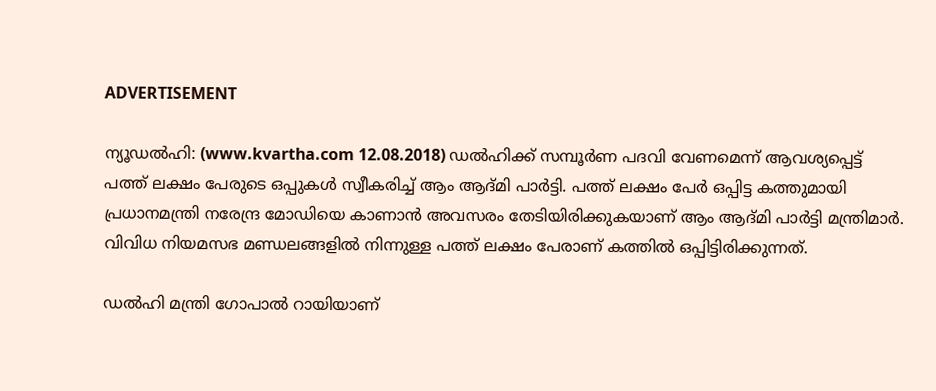ADVERTISEMENT

ന്യൂഡല്‍ഹി: (www.kvartha.com 12.08.2018) ഡല്‍ഹിക്ക് സമ്പൂര്‍ണ പദവി വേണമെന്ന് ആവശ്യപ്പെട്ട് പത്ത് ലക്ഷം പേരുടെ ഒപ്പുകള്‍ സ്വീകരിച്ച് ആം ആദ്മി പാര്‍ട്ടി. പത്ത് ലക്ഷം പേര്‍ ഒപ്പിട്ട കത്തുമായി പ്രധാനമന്ത്രി നരേന്ദ്ര മോഡിയെ കാണാന്‍ അവസരം തേടിയിരിക്കുകയാണ് ആം ആദ്മി പാര്‍ട്ടി മന്ത്രിമാര്‍. വിവിധ നിയമസഭ മണ്ഡലങ്ങളില്‍ നിന്നുള്ള പത്ത് ലക്ഷം പേരാണ് കത്തില്‍ ഒപ്പിട്ടിരിക്കുന്നത്.

ഡല്‍ഹി മന്ത്രി ഗോപാല്‍ റായിയാണ്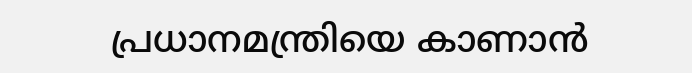പ്രധാനമന്ത്രിയെ കാണാന്‍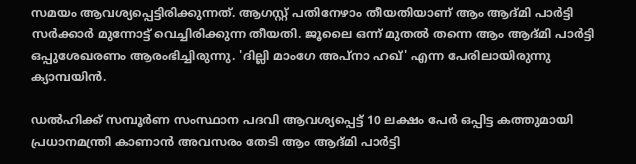സമയം ആവശ്യപ്പെട്ടിരിക്കുന്നത്. ആഗസ്റ്റ് പതിനേഴാം തീയതിയാണ് ആം ആദ്മി പാര്‍ട്ടി സര്‍ക്കാര്‍ മുന്നോട്ട് വെച്ചിരിക്കുന്ന തീയതി. ജൂലൈ ഒന്ന് മുതല്‍ തന്നെ ആം ആദ്മി പാര്‍ട്ടി ഒപ്പുശേഖരണം ആരംഭിച്ചിരുന്നു. 'ദില്ലി മാംഗേ അപ്നാ ഹഖ്' എന്ന പേരിലായിരുന്നു ക്യാമ്പയിന്‍.

ഡല്‍ഹിക്ക് സമ്പൂര്‍ണ സംസ്ഥാന പദവി ആവശ്യപ്പെട്ട് 10 ലക്ഷം പേര്‍ ഒപ്പിട്ട കത്തുമായി പ്രധാനമന്ത്രി കാണാന്‍ അവസരം തേടി ആം ആദ്മി പാര്‍ട്ടി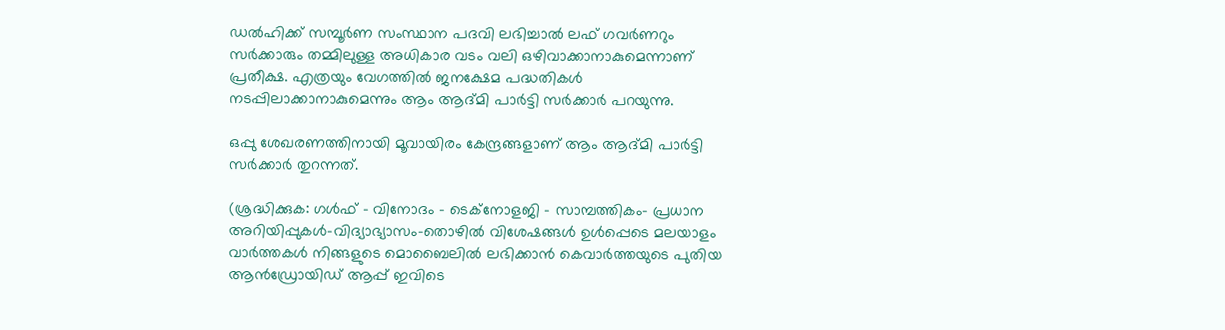ഡല്‍ഹിക്ക് സമ്പൂര്‍ണ സംസ്ഥാന പദവി ലഭിച്ചാല്‍ ലഫ് ഗവര്‍ണറും സര്‍ക്കാരും തമ്മിലുള്ള അധികാര വടം വലി ഒഴിവാക്കാനാകുമെന്നാണ് പ്രതീക്ഷ. എത്രയും വേഗത്തില്‍ ജനക്ഷേമ പദ്ധതികള്‍ നടപ്പിലാക്കാനാകുമെന്നും ആം ആദ്മി പാര്‍ട്ടി സര്‍ക്കാര്‍ പറയുന്നു.

ഒപ്പു ശേഖരണത്തിനായി മൂവായിരം കേന്ദ്രങ്ങളാണ് ആം ആദ്മി പാര്‍ട്ടി സര്‍ക്കാര്‍ തുറന്നത്.

(ശ്രദ്ധിക്കുക: ഗൾഫ് - വിനോദം - ടെക്നോളജി - സാമ്പത്തികം- പ്രധാന അറിയിപ്പുകൾ-വിദ്യാഭ്യാസം-തൊഴിൽ വിശേഷങ്ങൾ ഉൾപ്പെടെ മലയാളം വാർത്തകൾ നിങ്ങളുടെ മൊബൈലിൽ ലഭിക്കാൻ കെവാർത്തയുടെ പുതിയ ആൻഡ്രോയിഡ് ആപ്പ് ഇവിടെ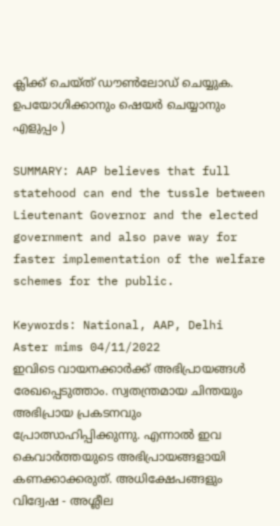ക്ലിക്ക് ചെയ്ത് ഡൗൺലോഡ് ചെയ്യുക. ഉപയോഗിക്കാനും ഷെയർ ചെയ്യാനും എളുപ്പം )

SUMMARY: AAP believes that full statehood can end the tussle between Lieutenant Governor and the elected government and also pave way for faster implementation of the welfare schemes for the public.

Keywords: National, AAP, Delhi
Aster mims 04/11/2022
ഇവിടെ വായനക്കാർക്ക് അഭിപ്രായങ്ങൾ രേഖപ്പെടുത്താം. സ്വതന്ത്രമായ ചിന്തയും അഭിപ്രായ പ്രകടനവും പ്രോത്സാഹിപ്പിക്കുന്നു. എന്നാൽ ഇവ കെവാർത്തയുടെ അഭിപ്രായങ്ങളായി കണക്കാക്കരുത്. അധിക്ഷേപങ്ങളും വിദ്വേഷ - അശ്ലീല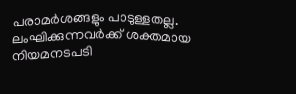പരാമർശങ്ങളും പാടുള്ളതല്ല. ലംഘിക്കുന്നവർക്ക് ശക്തമായ നിയമനടപടി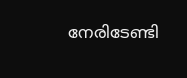നേരിടേണ്ടി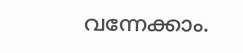വന്നേക്കാം.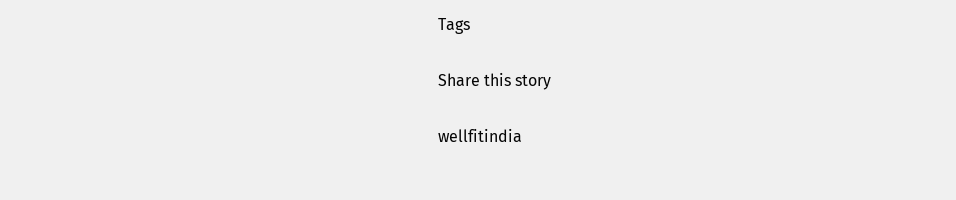Tags

Share this story

wellfitindia